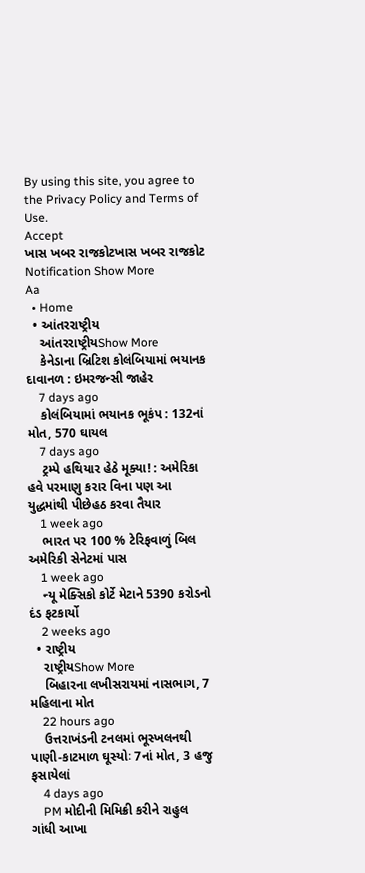By using this site, you agree to the Privacy Policy and Terms of Use.
Accept
ખાસ ખબર રાજકોટખાસ ખબર રાજકોટ
Notification Show More
Aa
  • Home
  • આંતરરાષ્ટ્રીય
    આંતરરાષ્ટ્રીયShow More
    કેનેડાના બ્રિટિશ કોલંબિયામાં ભયાનક દાવાનળ : ઇમરજન્સી જાહેર
    7 days ago
    કોલંબિયામાં ભયાનક ભૂકંપ : 132નાં મોત, 570 ઘાયલ
    7 days ago
    ટ્રમ્પે હથિયાર હેઠે મૂક્યા! : અમેરિકા હવે પરમાણુ કરાર વિના પણ આ યુદ્ધમાંથી પીછેહઠ કરવા તૈયાર
    1 week ago
    ભારત પર 100 % ટેરિફવાળું બિલ અમેરિકી સેનેટમાં પાસ
    1 week ago
    ન્યૂ મેક્સિકો કોર્ટે મેટાને 5390 કરોડનો દંડ ફટકાર્યો
    2 weeks ago
  • રાષ્ટ્રીય
    રાષ્ટ્રીયShow More
    બિહારના લખીસરાયમાં નાસભાગ, 7 મહિલાના મોત
    22 hours ago
    ઉત્તરાખંડની ટનલમાં ભૂસ્ખલનથી પાણી-કાટમાળ ઘૂસ્યોઃ 7નાં મોત, 3 હજુ ફસાયેલાં
    4 days ago
    PM મોદીની મિમિક્રી કરીને રાહુલ ગાંધી આખા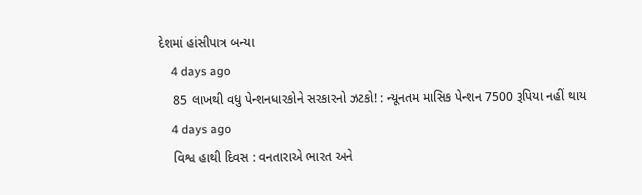દેશમાં હાંસીપાત્ર બન્યા
    4 days ago
    85 લાખથી વધુ પેન્શનધારકોને સરકારનો ઝટકો! : ન્યૂનતમ માસિક પેન્શન 7500 રૂપિયા નહીં થાય
    4 days ago
    વિશ્વ હાથી દિવસ : વનતારાએ ભારત અને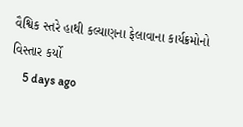વૈશ્વિક સ્તરે હાથી કલ્યાણના ફેલાવાના કાર્યક્રમોનો વિસ્તાર કર્યો
    5 days ago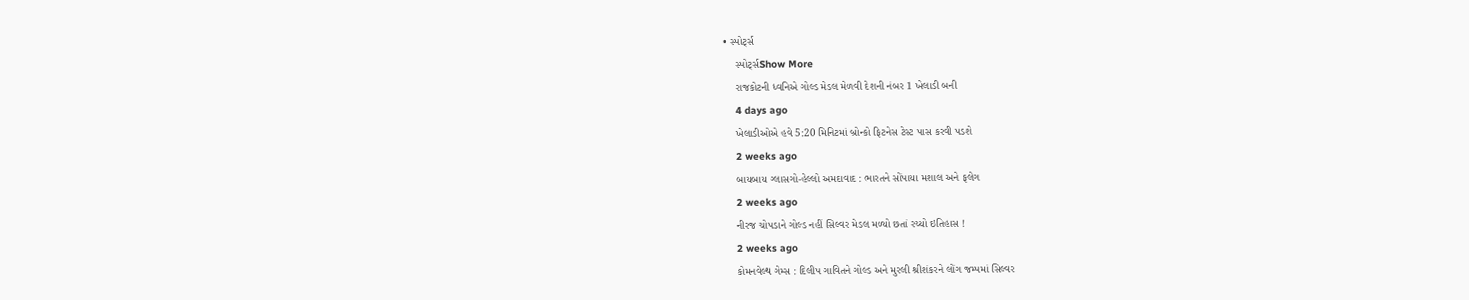• સ્પોર્ટ્સ
    સ્પોર્ટ્સShow More
    રાજકોટની ધ્વનિએ ગોલ્ડ મેડલ મેળવી દેશની નંબર 1 ખેલાડી બની
    4 days ago
    ખેલાડીઓએ હવે 5:20 મિનિટમાં બ્રોન્કો ફિટનેસ ટેસ્ટ પાસ કરવી પડશે
    2 weeks ago
    બાયબાય ગ્લાસગો-હેલ્લો અમદાવાદ : ભારતને સોંપાયા મશાલ અને ફલેગ
    2 weeks ago
    નીરજ ચોપડાને ગોલ્ડ નહીં સિલ્વર મેડલ મળ્યો છતાં રચ્યો ઇતિહાસ !
    2 weeks ago
    કોમનવેલ્થ ગેમ્સ : દિલીપ ગાવિતને ગોલ્ડ અને મુરલી શ્રીશંકરને લોંગ જમ્પમાં સિલ્વર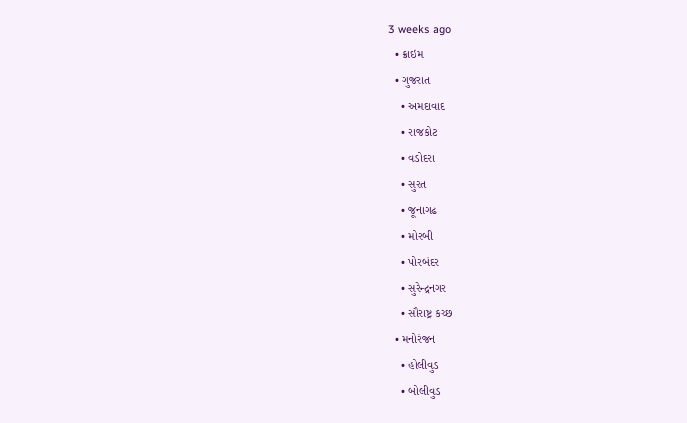3 weeks ago
  • ક્રાઇમ
  • ગુજરાત
    • અમદાવાદ
    • રાજકોટ
    • વડોદરા
    • સુરત
    • જૂનાગઢ
    • મોરબી
    • પોરબંદર
    • સુરેન્દ્રનગર
    • સૌરાષ્ટ્ર કચ્છ
  • મનોરંજન
    • હોલીવુડ
    • બોલીવુડ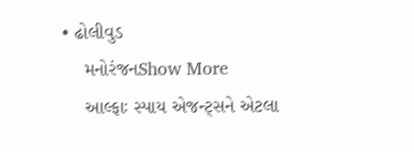• ઢોલીવુડ
    મનોરંજનShow More
    આલ્ફાઃ સ્પાય એજન્ટ્સને એટલા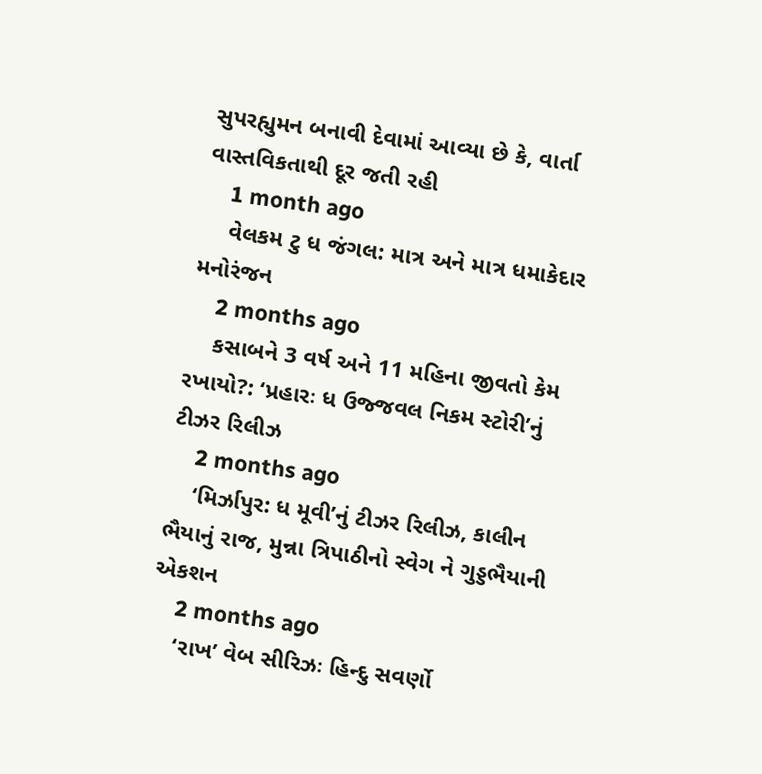સુપરહ્યુમન બનાવી દેવામાં આવ્યા છે કે, વાર્તા વાસ્તવિકતાથી દૂર જતી રહી
    1 month ago
    વેલકમ ટુ ધ જંગલ: માત્ર અને માત્ર ધમાકેદાર મનોરંજન
    2 months ago
    કસાબને 3 વર્ષ અને 11 મહિના જીવતો કેમ રખાયો?: ‘પ્રહારઃ ધ ઉજ્જવલ નિકમ સ્ટોરી’નું ટીઝર રિલીઝ
    2 months ago
    ‘મિર્ઝાપુર: ધ મૂવી’નું ટીઝર રિલીઝ, કાલીન ભૈયાનું રાજ, મુન્ના ત્રિપાઠીનો સ્વેગ ને ગુડ્ડભૈયાની એકશન
    2 months ago
    ‘રાખ’ વેબ સીરિઝઃ હિન્દુ સવર્ણો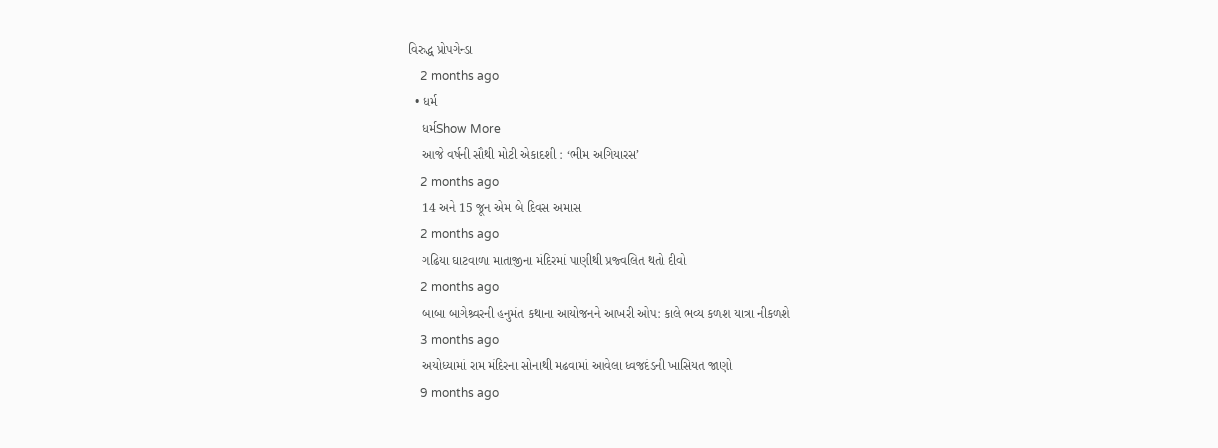વિરુદ્ધ પ્રોપગેન્ડા
    2 months ago
  • ધર્મ
    ધર્મShow More
    આજે વર્ષની સૌથી મોટી એકાદશી : ‘ભીમ અગિયારસ’
    2 months ago
    14 અને 15 જૂન એમ બે દિવસ અમાસ
    2 months ago
    ગઢિયા ઘાટવાળા માતાજીના મંદિરમાં પાણીથી પ્રજ્વલિત થતો દીવો
    2 months ago
    બાબા બાગેશ્ર્વરની હનુમંત કથાના આયોજનને આખરી ઓપ: કાલે ભવ્ય કળશ યાત્રા નીકળશે
    3 months ago
    અયોધ્યામાં રામ મંદિરના સોનાથી મઢવામાં આવેલા ધ્વજદંડની ખાસિયત જાણો
    9 months ago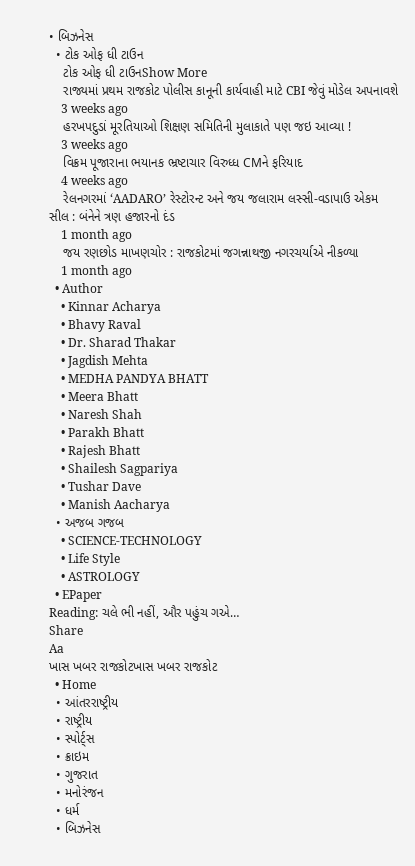• બિઝનેસ
  • ટોક ઓફ ધી ટાઉન
    ટોક ઓફ ધી ટાઉનShow More
    રાજ્યમાં પ્રથમ રાજકોટ પોલીસ કાનૂની કાર્યવાહી માટે CBI જેવું મોડેલ અપનાવશે
    3 weeks ago
    હરખપદુડાં મૂરતિયાઓ શિક્ષણ સમિતિની મુલાકાતે પણ જઇ આવ્યા !
    3 weeks ago
    વિક્રમ પૂજારાના ભયાનક ભ્રષ્ટાચાર વિરુધ્ધ CMને ફરિયાદ
    4 weeks ago
    રેલનગરમાં ‘AADARO’ રેસ્ટોરન્ટ અને જય જલારામ લસ્સી-વડાપાઉ એકમ સીલ : બંનેને ત્રણ હજારનો દંડ
    1 month ago
    જય રણછોડ માખણચોર : રાજકોટમાં જગન્નાથજી નગરચર્યાએ નીકળ્યા
    1 month ago
  • Author
    • Kinnar Acharya
    • Bhavy Raval
    • Dr. Sharad Thakar
    • Jagdish Mehta
    • MEDHA PANDYA BHATT
    • Meera Bhatt
    • Naresh Shah
    • Parakh Bhatt
    • Rajesh Bhatt
    • Shailesh Sagpariya
    • Tushar Dave
    • Manish Aacharya
  • અજબ ગજબ
    • SCIENCE-TECHNOLOGY
    • Life Style
    • ASTROLOGY
  • EPaper
Reading: ચલે ભી નહીં, ઔર પહુંચ ગએ…
Share
Aa
ખાસ ખબર રાજકોટખાસ ખબર રાજકોટ
  • Home
  • આંતરરાષ્ટ્રીય
  • રાષ્ટ્રીય
  • સ્પોર્ટ્સ
  • ક્રાઇમ
  • ગુજરાત
  • મનોરંજન
  • ધર્મ
  • બિઝનેસ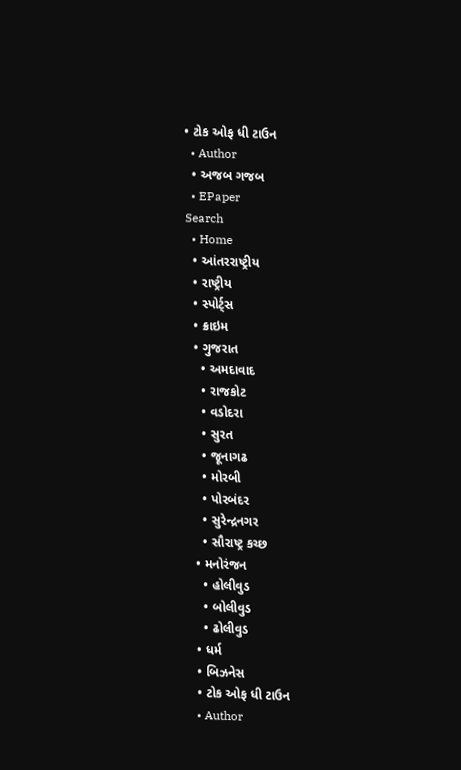• ટોક ઓફ ધી ટાઉન
  • Author
  • અજબ ગજબ
  • EPaper
Search
  • Home
  • આંતરરાષ્ટ્રીય
  • રાષ્ટ્રીય
  • સ્પોર્ટ્સ
  • ક્રાઇમ
  • ગુજરાત
    • અમદાવાદ
    • રાજકોટ
    • વડોદરા
    • સુરત
    • જૂનાગઢ
    • મોરબી
    • પોરબંદર
    • સુરેન્દ્રનગર
    • સૌરાષ્ટ્ર કચ્છ
  • મનોરંજન
    • હોલીવુડ
    • બોલીવુડ
    • ઢોલીવુડ
  • ધર્મ
  • બિઝનેસ
  • ટોક ઓફ ધી ટાઉન
  • Author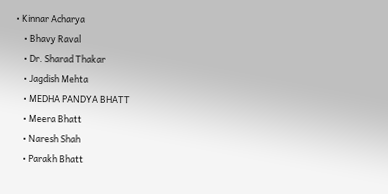• Kinnar Acharya
    • Bhavy Raval
    • Dr. Sharad Thakar
    • Jagdish Mehta
    • MEDHA PANDYA BHATT
    • Meera Bhatt
    • Naresh Shah
    • Parakh Bhatt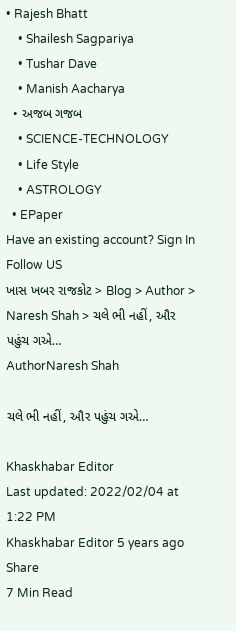• Rajesh Bhatt
    • Shailesh Sagpariya
    • Tushar Dave
    • Manish Aacharya
  • અજબ ગજબ
    • SCIENCE-TECHNOLOGY
    • Life Style
    • ASTROLOGY
  • EPaper
Have an existing account? Sign In
Follow US
ખાસ ખબર રાજકોટ > Blog > Author > Naresh Shah > ચલે ભી નહીં, ઔર પહુંચ ગએ…
AuthorNaresh Shah

ચલે ભી નહીં, ઔર પહુંચ ગએ…

Khaskhabar Editor
Last updated: 2022/02/04 at 1:22 PM
Khaskhabar Editor 5 years ago
Share
7 Min Read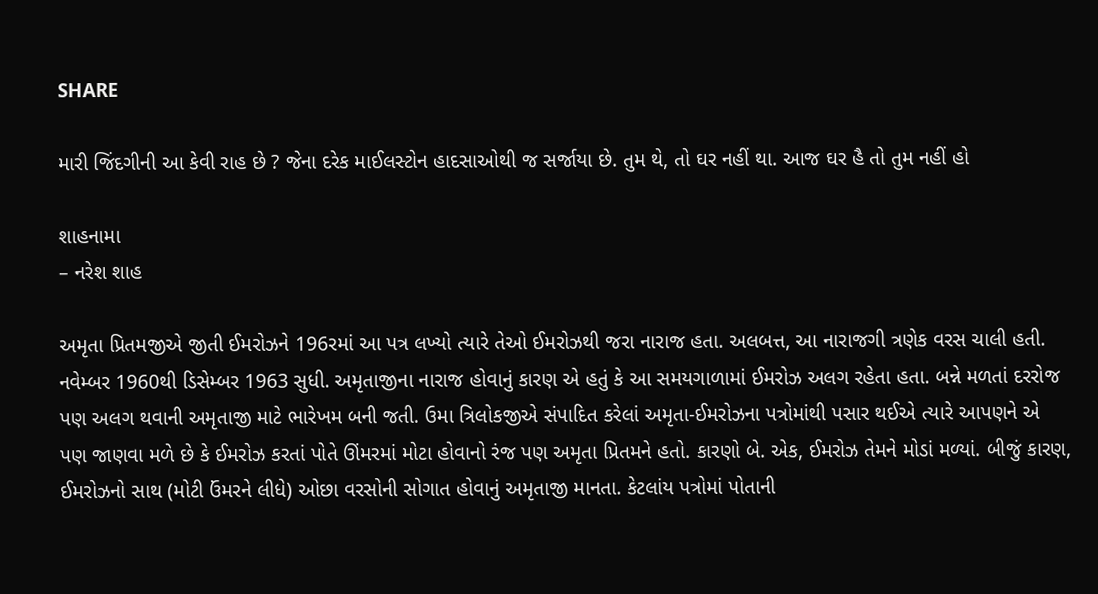SHARE

મારી જિંદગીની આ કેવી રાહ છે ? જેના દરેક માઈલસ્ટોન હાદસાઓથી જ સર્જાયા છે. તુમ થે, તો ઘર નહીં થા. આજ ઘર હૈ તો તુમ નહીં હો

શાહનામા
– નરેશ શાહ

અમૃતા પ્રિતમજીએ જીતી ઈમરોઝને 196રમાં આ પત્ર લખ્યો ત્યારે તેઓ ઈમરોઝથી જરા નારાજ હતા. અલબત્ત, આ નારાજગી ત્રણેક વરસ ચાલી હતી. નવેમ્બર 1960થી ડિસેમ્બર 1963 સુધી. અમૃતાજીના નારાજ હોવાનું કારણ એ હતું કે આ સમયગાળામાં ઈમરોઝ અલગ રહેતા હતા. બન્ને મળતાં દરરોજ પણ અલગ થવાની અમૃતાજી માટે ભારેખમ બની જતી. ઉમા ત્રિલોકજીએ સંપાદિત કરેલાં અમૃતા-ઈમરોઝના પત્રોમાંથી પસાર થઈએ ત્યારે આપણને એ પણ જાણવા મળે છે કે ઈમરોઝ કરતાં પોતે ઊંમરમાં મોટા હોવાનો રંજ પણ અમૃતા પ્રિતમને હતો. કારણો બે. એક, ઈમરોઝ તેમને મોડાં મળ્યાં. બીજું કારણ, ઈમરોઝનો સાથ (મોટી ઉંમરને લીધે) ઓછા વરસોની સોગાત હોવાનું અમૃતાજી માનતા. કેટલાંય પત્રોમાં પોતાની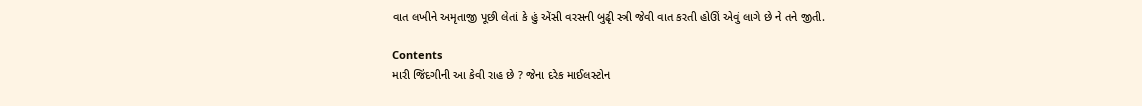વાત લખીને અમૃતાજી પૂછી લેતાં કે હું એંસી વરસની બુઢૃી સ્ત્રી જેવી વાત કરતી હોઊં એવું લાગે છે ને તને જીતી.

Contents
મારી જિંદગીની આ કેવી રાહ છે ? જેના દરેક માઈલસ્ટોન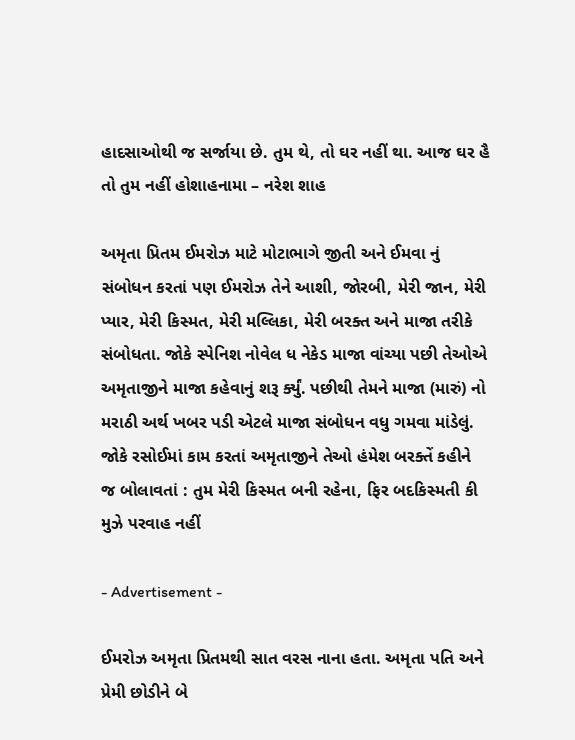હાદસાઓથી જ સર્જાયા છે. તુમ થે, તો ઘર નહીં થા. આજ ઘર હૈ તો તુમ નહીં હોશાહનામા – નરેશ શાહ

અમૃતા પ્રિતમ ઈમરોઝ માટે મોટાભાગે જીતી અને ઈમવા નું સંબોધન કરતાં પણ ઈમરોઝ તેને આશી, જોરબી, મેરી જાન, મેરી પ્યાર, મેરી કિસ્મત, મેરી મલ્લિકા, મેરી બરક્ત અને માજા તરીકે સંબોધતા. જોકે સ્પેનિશ નોવેલ ધ નેકેડ માજા વાંચ્યા પછી તેઓએ અમૃતાજીને માજા કહેવાનું શરૂ ર્ક્યું. પછીથી તેમને માજા (મારું) નો મરાઠી અર્થ ખબર પડી એટલે માજા સંબોધન વધુ ગમવા માંડેલું. જોકે રસોઈમાં કામ કરતાં અમૃતાજીને તેઓ હંમેશ બરક્તેં કહીને જ બોલાવતાં : તુમ મેરી કિસ્મત બની રહેના, ફિર બદકિસ્મતી કી મુઝે પરવાહ નહીં

- Advertisement -

ઈમરોઝ અમૃતા પ્રિતમથી સાત વરસ નાના હતા. અમૃતા પતિ અને પ્રેમી છોડીને બે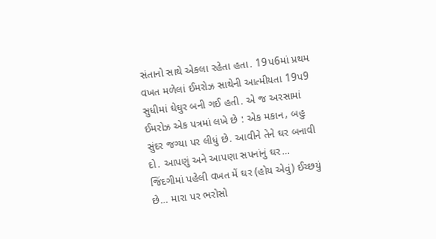સંતાનો સાથે એકલા રહેતા હતા. 19પ6માં પ્રથમ વખત મળેલાં ઈમરોઝ સાથેની આત્મીયતા 19પ9 સુધીમાં ઘેઘુર બની ગઈ હતી. એ જ અરસામાં ઈમરોઝ એક પત્રમાં લખે છે : એક મકાન, બહુ સુંદર જગ્યા પર લીધું છે. આવીને તેને ઘર બનાવી દો. આપણું અને આપણા સપનાંનું ઘર… જિંદગીમાં પહેલી વખત મેં ઘર (હોય એવું) ઈચ્છયું છે… મારા પર ભરોસો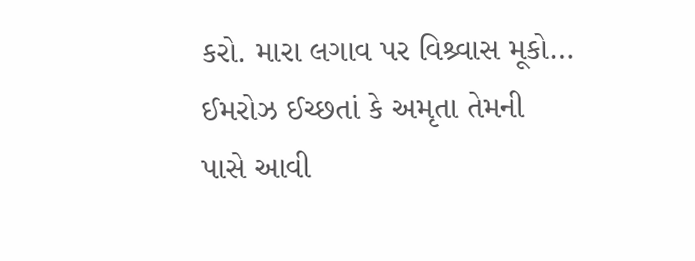કરો. મારા લગાવ પર વિશ્ર્વાસ મૂકો… ઈમરોઝ ઈચ્છતાં કે અમૃતા તેમની પાસે આવી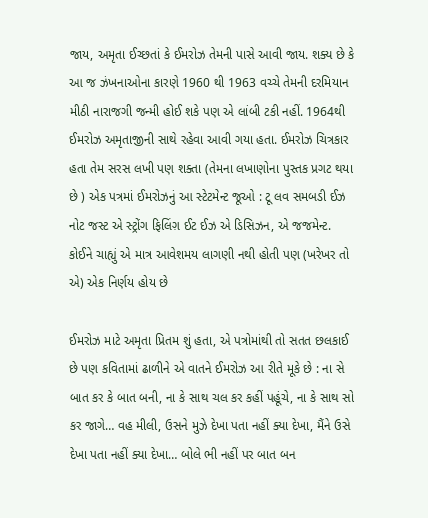જાય, અમૃતા ઈચ્છતાં કે ઈમરોઝ તેમની પાસે આવી જાય. શક્ય છે કે આ જ ઝંખનાઓના કારણે 1960 થી 1963 વચ્ચે તેમની દરમિયાન મીઠી નારાજગી જન્મી હોઈ શકે પણ એ લાંબી ટકી નહીં. 1964થી ઈમરોઝ અમૃતાજીની સાથે રહેવા આવી ગયા હતા. ઈમરોઝ ચિત્રકાર હતા તેમ સરસ લખી પણ શક્તા (તેમના લખાણોના પુસ્તક પ્રગટ થયા છે ) એક પત્રમાં ઈમરોઝનું આ સ્ટેટમેન્ટ જૂઓ : ટૂ લવ સમબડી ઈઝ નોટ જસ્ટ એ સ્ટ્રોંગ ફિલિંગ઼ ઈટ ઈઝ એ ડિસિઝન, એ જજમેન્ટ. કોઈને ચાહ્યું એ માત્ર આવેશમય લાગણી નથી હોતી પણ (ખરેખર તો એ) એક નિર્ણય હોય છે

ઈમરોઝ માટે અમૃતા પ્રિતમ શું હતા, એ પત્રોમાંથી તો સતત છલકાઈ છે પણ કવિતામાં ઢાળીને એ વાતને ઈમરોઝ આ રીતે મૂકે છે : ના સે બાત કર કે બાત બની, ના કે સાથ ચલ કર કહીં પહૂંચે, ના કે સાથ સો કર જાગે… વહ મીલી, ઉસને મુઝે દેખા પતા નહીં ક્યા દેખા, મૈંને ઉસે દેખા પતા નહીં ક્યા દેખા… બોલે ભી નહીં પર બાત બન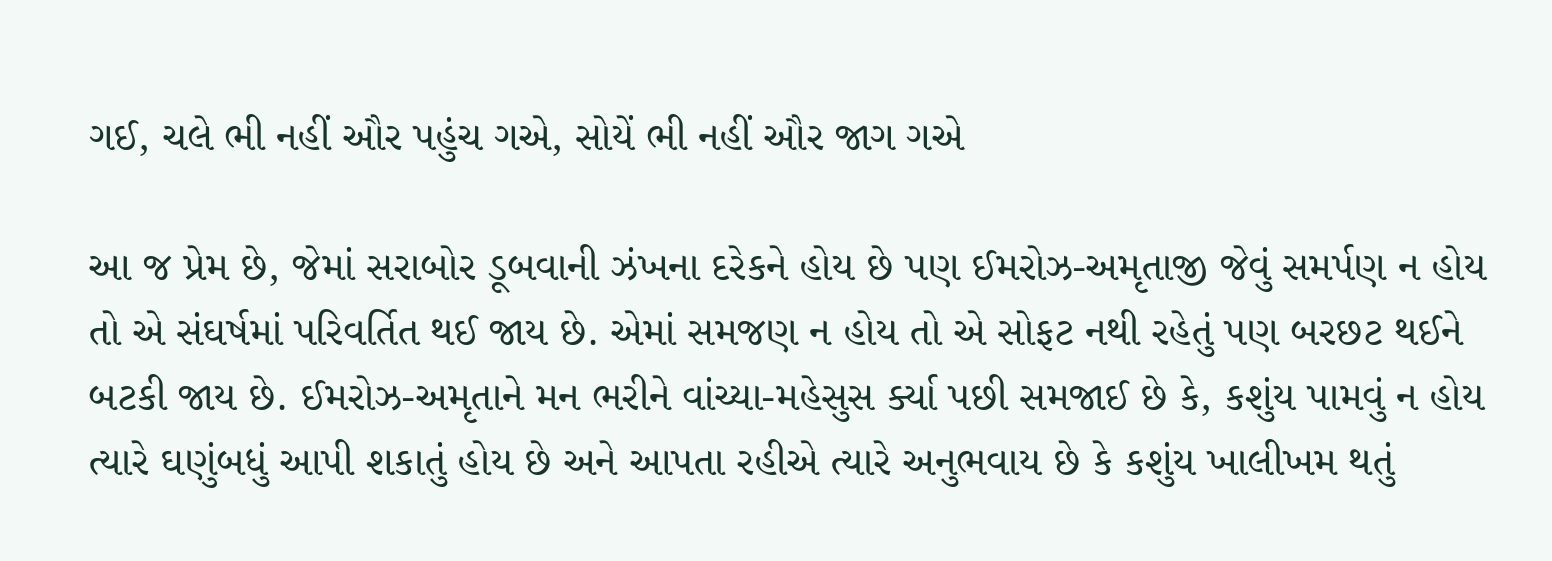ગઈ, ચલે ભી નહીં ઔર પહુંચ ગએ, સોયેં ભી નહીં ઔર જાગ ગએ

આ જ પ્રેમ છે, જેમાં સરાબોર ડૂબવાની ઝંખના દરેકને હોય છે પણ ઈમરોઝ-અમૃતાજી જેવું સમર્પણ ન હોય તો એ સંઘર્ષમાં પરિવર્તિત થઈ જાય છે. એમાં સમજણ ન હોય તો એ સોફટ નથી રહેતું પણ બરછટ થઈને બટકી જાય છે. ઈમરોઝ-અમૃતાને મન ભરીને વાંચ્યા-મહેસુસ ર્ક્યા પછી સમજાઈ છે કે, કશુંય પામવું ન હોય ત્યારે ઘણુંબધું આપી શકાતું હોય છે અને આપતા રહીએ ત્યારે અનુભવાય છે કે કશુંય ખાલીખમ થતું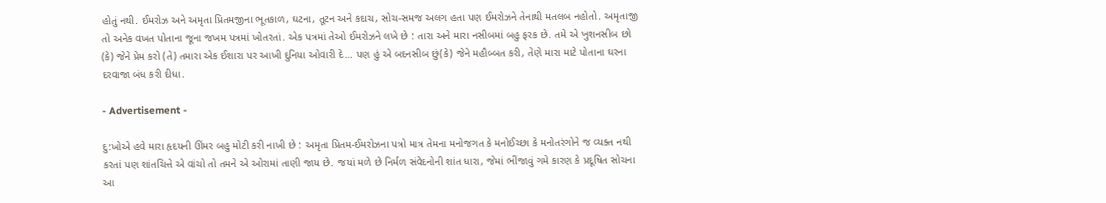હોતું નથી. ઈમરોઝ અને અમૃતા પ્રિતમજીના ભૂતકાળ, ઘટના, તૂટન અને કદાચ, સોચ-સમજ અલગ હતા પણ ઈમરોઝને તેનાથી મતલબ નહોતો. અમૃતાજી તો અનેક વખત પોતાના જૂના જખમ પત્રમાં ખોતરતાં. એક પત્રમાં તેઓ ઈમરોઝને લખે છે : તારા અને મારા નસીબમાં બહુ ફરક છે. તમે એ ખુશનસીબ છો (કે) જેને પ્રેમ કરો (તે) તમારા એક ઈશારા પર આખી દુનિયા ઓવારી દે… પણ હું એ બદનસીબ છું(કે) જેને મહૌબ્બત કરી, તેણે મારા માટે પોતાના ઘરના દરવાજા બંધ કરી દીધા.

- Advertisement -

દુ:ખોએ હવે મારા હૃદયની ઊંમર બહુ મોટી કરી નાખી છે : અમૃતા પ્રિતમ-ઈમરોઝના પત્રો માત્ર તેમના મનોજગત કે મનોઈચ્છા કે મનોતરંગોને જ વ્યક્ત નથી કરતાં પણ શાંતચિત્તે એ વાંચો તો તમને એ ઓરામાં તાણી જાય છે. જયાં મળે છે નિર્મળ સંવેદનોની શાંત ધારા, જેમાં ભીંજાવું ગમે કારણ કે પ્રદૂષિત સોચના આ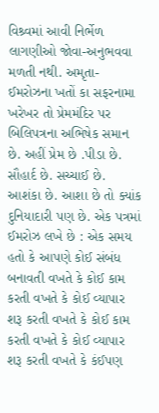વિશ્ર્વમાં આવી નિર્ભેળ લાગણીઓ જોવા-અનુભવવા મળતી નથી. અમૃતા-ઈમરોઝના ખતોં કા સફરનામા ખરેખર તો પ્રેમમંદિર પર બિલિપત્રના અભિષેક સમાન છે. અહીં પ્રેમ છે .પીડા છે. સૌહાર્દ છે. સચ્ચાઈ છે. આશંકા છે. આશા છે તો ક્યાંક દુનિયાદારી પણ છે. એક પત્રમાં ઈમરોઝ લખે છે : એક સમય હતો કે આપણે કોઈ સંબંધ બનાવતી વખતે કે કોઈ કામ કરતી વખતે કે કોઈ વ્યાપાર શરૂ કરતી વખતે કે કોઈ કામ કરતી વખતે કે કોઈ વ્યાપાર શરૂ કરતી વખતે કે કંઈપણ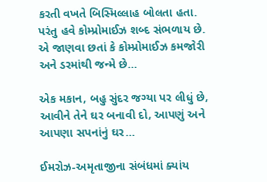કરતી વખતે બિસ્મિલ્લાહ બોલતા હતા. પરંતુ હવે કોમ્પ્રોમાઈઝ શબ્દ સંભળાય છે. એ જાણવા છતાં કે કોમ્પ્રોમાઈઝ કમજોરી અને ડરમાંથી જન્મે છે…

એક મકાન, બહુ સુંદર જગ્યા પર લીધું છે, આવીને તેને ઘર બનાવી દો, આપણું અને આપણા સપનાંનું ઘર…

ઈમરોઝ-અમૃતાજીના સંબંધમાં ક્યાંય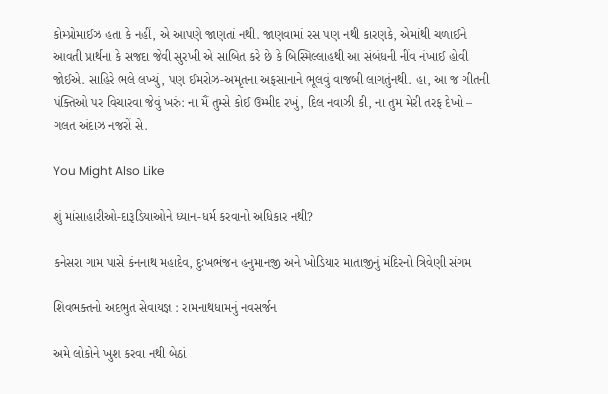કોમ્પ્રોમાઈઝ હતા કે નહીં, એ આપણે જાણતાં નથી. જાણવામાં રસ પણ નથી કારણકે, એમાંથી ચળાઈને આવતી પ્રાર્થના કે સજદા જેવી સુરખી એ સાબિત કરે છે કે બિસ્મિલ્લાહથી આ સંબંધની નીંવ નંખાઈ હોવી જોઈએ. સાહિરે ભલે લખ્યું, પણ ઈમરોઝ-અમૃતના અફસાનાને ભૂલવું વાજબી લાગતુંનથી. હા, આ જ ગીતની પંક્તિઓ પર વિચારવા જેવું ખરું: ના મૈં તુમ્સે કોઈ ઉમ્મીદ રખું, દિલ નવાઝી કી, ના તુમ મેરી તરફ દેખો – ગલત અંદાઝ નજરોં સે.

You Might Also Like

શું માંસાહારીઓ-દારૂડિયાઓને ધ્યાન-ધર્મ કરવાનો અધિકાર નથી?

કનેસરા ગામ પાસે કંનનાથ મહાદેવ, દુઃખભંજન હનુમાનજી અને ખોડિયાર માતાજીનું મંદિરનો ત્રિવેણી સંગમ

શિવભક્તનો અદભુત સેવાયજ્ઞ : રામનાથધામનું નવસર્જન

અમે લોકોને ખુશ કરવા નથી બેઠાં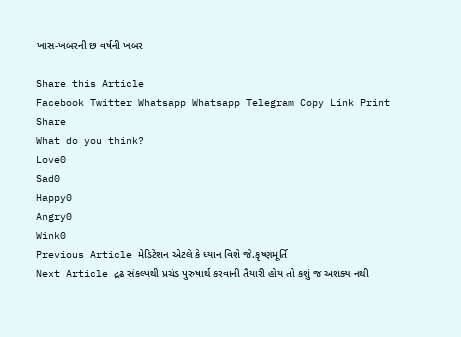ખાસ-ખબરની છ વર્ષની ખબર

Share this Article
Facebook Twitter Whatsapp Whatsapp Telegram Copy Link Print
Share
What do you think?
Love0
Sad0
Happy0
Angry0
Wink0
Previous Article મેડિટેશન એટલે કે ધ્યાન વિશે જે.કૃષ્ણમૂર્તિ
Next Article દ્રઢ સંકલ્પથી પ્રચંડ પુરુષાર્થ કરવાની તૈયારી હોય તો કશું જ અશક્ય નથી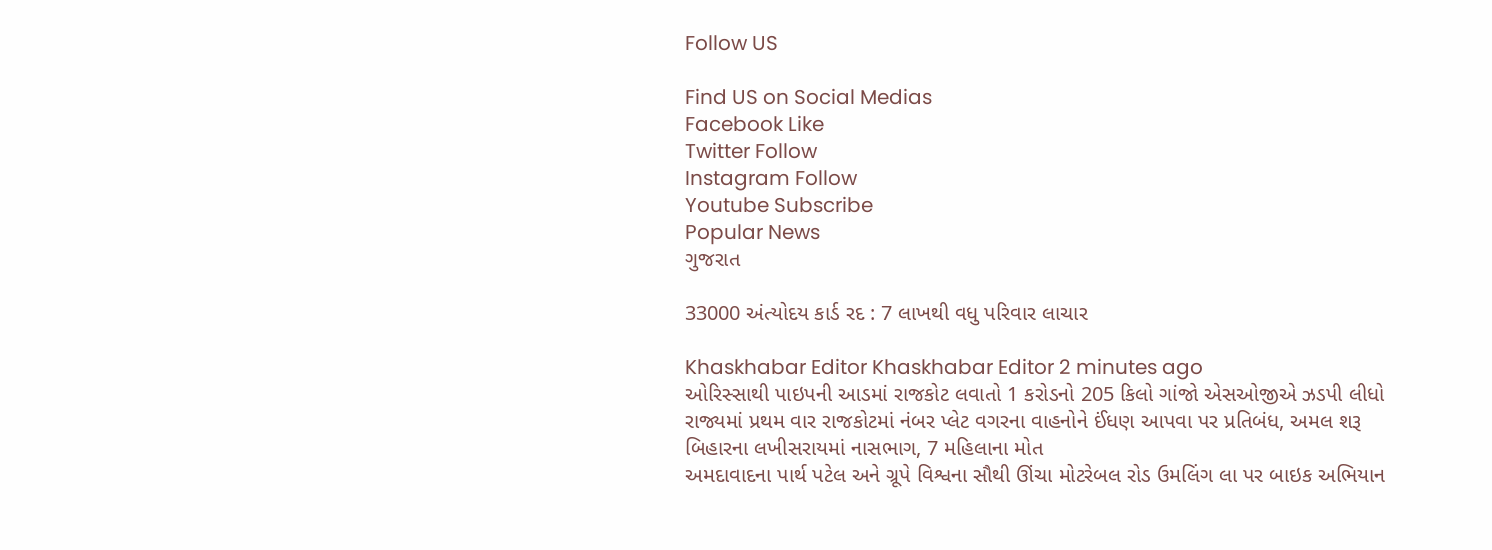Follow US

Find US on Social Medias
Facebook Like
Twitter Follow
Instagram Follow
Youtube Subscribe
Popular News
ગુજરાત

33000 અંત્યોદય કાર્ડ રદ : 7 લાખથી વધુ પરિવાર લાચાર

Khaskhabar Editor Khaskhabar Editor 2 minutes ago
ઓરિસ્સાથી પાઇપની આડમાં રાજકોટ લવાતો 1 કરોડનો 205 કિલો ગાંજો એસઓજીએ ઝડપી લીધો
રાજ્યમાં પ્રથમ વાર રાજકોટમાં નંબર પ્લેટ વગરના વાહનોને ઈંધણ આપવા પર પ્રતિબંધ, અમલ શરૂ
બિહારના લખીસરાયમાં નાસભાગ, 7 મહિલાના મોત
અમદાવાદના પાર્થ પટેલ અને ગ્રૂપે વિશ્વના સૌથી ઊંચા મોટરેબલ રોડ ઉમલિંગ લા પર બાઇક અભિયાન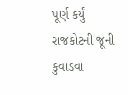પૂર્ણ કર્યું
રાજકોટની જૂની કુવાડવા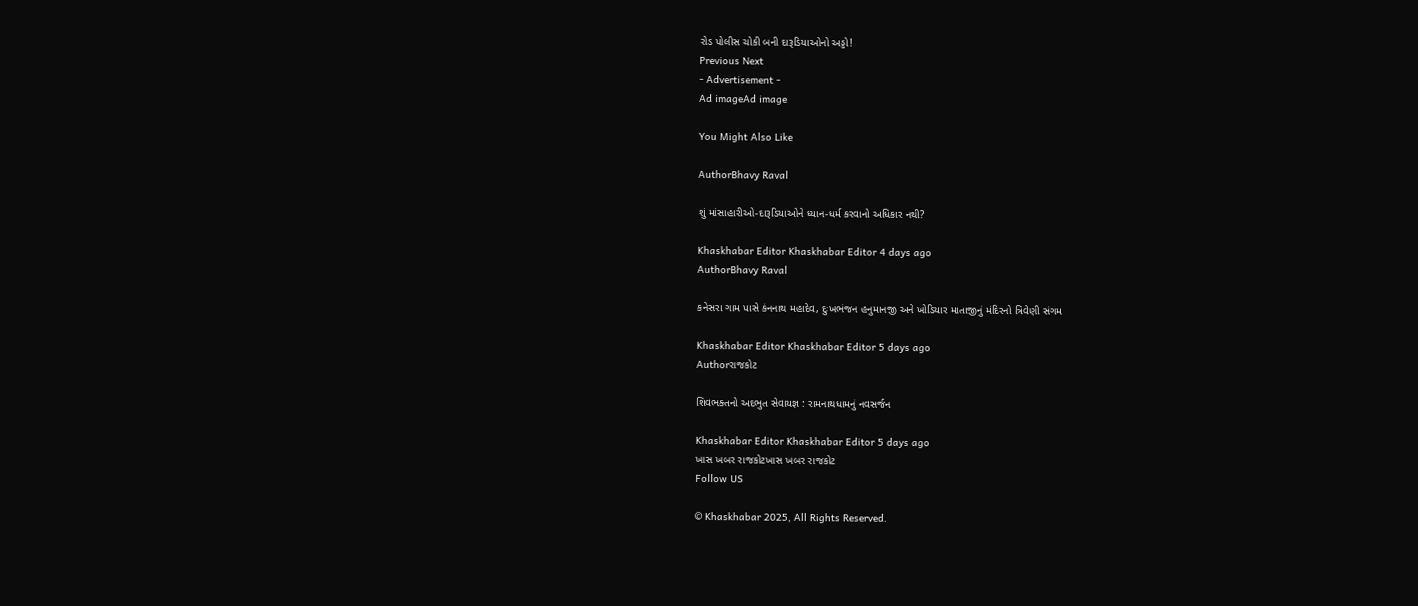રોડ પોલીસ ચોકી બની દારૂડિયાઓનો અડ્ડો!
Previous Next
- Advertisement -
Ad imageAd image

You Might Also Like

AuthorBhavy Raval

શું માંસાહારીઓ-દારૂડિયાઓને ધ્યાન-ધર્મ કરવાનો અધિકાર નથી?

Khaskhabar Editor Khaskhabar Editor 4 days ago
AuthorBhavy Raval

કનેસરા ગામ પાસે કંનનાથ મહાદેવ, દુઃખભંજન હનુમાનજી અને ખોડિયાર માતાજીનું મંદિરનો ત્રિવેણી સંગમ

Khaskhabar Editor Khaskhabar Editor 5 days ago
Authorરાજકોટ

શિવભક્તનો અદભુત સેવાયજ્ઞ : રામનાથધામનું નવસર્જન

Khaskhabar Editor Khaskhabar Editor 5 days ago
ખાસ ખબર રાજકોટખાસ ખબર રાજકોટ
Follow US

© Khaskhabar 2025, All Rights Reserved.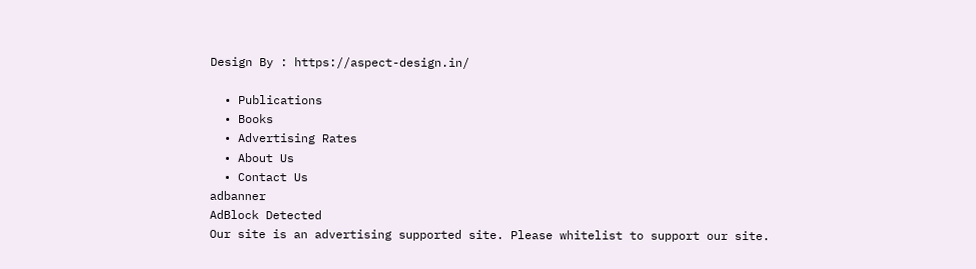Design By : https://aspect-design.in/

  • Publications
  • Books
  • Advertising Rates
  • About Us
  • Contact Us
adbanner
AdBlock Detected
Our site is an advertising supported site. Please whitelist to support our site.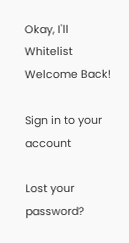Okay, I'll Whitelist
Welcome Back!

Sign in to your account

Lost your password?